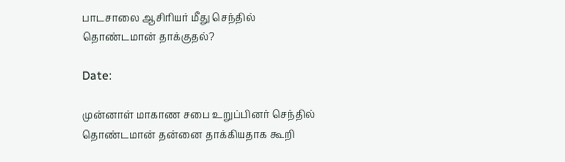பாடசாலை ஆசிரியர் மீது செந்தில் தொண்டமான் தாக்குதல்?

Date:

முன்னாள் மாகாண சபை உறுப்பினர் செந்தில் தொண்டமான் தன்னை தாக்கியதாக கூறி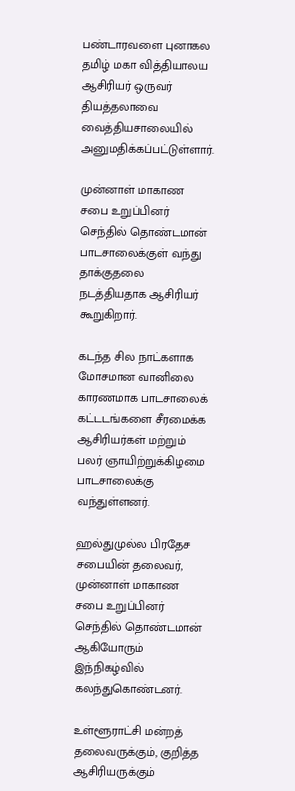பண்டாரவளை புனாகல தமிழ் மகா வித்தியாலய ஆசிரியர் ஒருவர் தியத்தலாவை  வைத்தியசாலையில் அனுமதிக்கப்பட்டுள்ளார்.

முன்னாள் மாகாண சபை உறுப்பினர்  செந்தில் தொண்டமான் பாடசாலைக்குள் வந்து தாக்குதலை நடத்தியதாக ஆசிரியர் கூறுகிறார்.

கடந்த சில நாட்களாக மோசமான வானிலை காரணமாக பாடசாலைக் கட்டடங்களை சீரமைக்க ஆசிரியர்கள் மற்றும் பலர் ஞாயிற்றுக்கிழமை பாடசாலைக்கு வந்துள்ளனர்.

ஹல்துமுல்ல பிரதேச சபையின் தலைவர், முன்னாள் மாகாண சபை உறுப்பினர்  செந்தில் தொண்டமான் ஆகியோரும் இந்நிகழ்வில் கலந்துகொண்டனர்.

உள்ளூராட்சி மன்றத் தலைவருக்கும், குறித்த ஆசிரியருக்கும்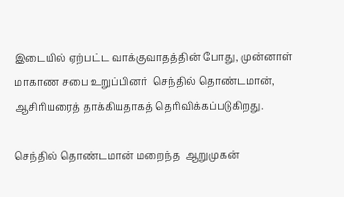இடையில் ஏற்பட்ட வாக்குவாதத்தின் போது, முன்னாள் மாகாண சபை உறுப்பினர்  செந்தில் தொண்டமான், ஆசிரியரைத் தாக்கியதாகத் தெரிவிக்கப்படுகிறது.

செந்தில் தொண்டமான் மறைந்த  ஆறுமுகன்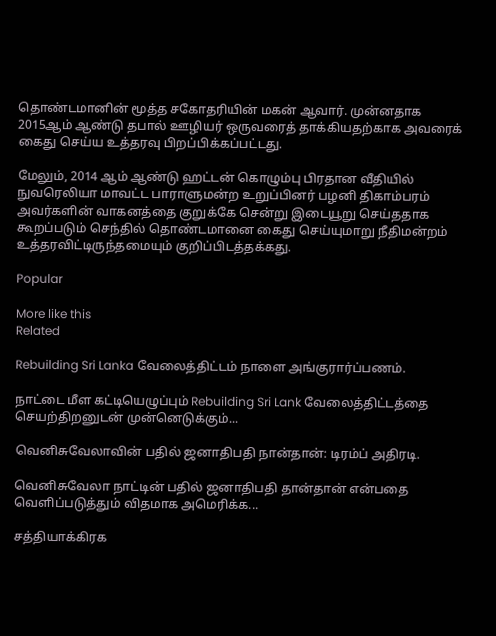தொண்டமானின் மூத்த சகோதரியின் மகன் ஆவார். முன்னதாக 2015ஆம் ஆண்டு தபால் ஊழியர் ஒருவரைத் தாக்கியதற்காக அவரைக் கைது செய்ய உத்தரவு பிறப்பிக்கப்பட்டது.

மேலும், 2014 ஆம் ஆண்டு ஹட்டன் கொழும்பு பிரதான வீதியில்  நுவரெலியா மாவட்ட பாராளுமன்ற உறுப்பினர் பழனி திகாம்பரம் அவர்களின் வாகனத்தை குறுக்கே சென்று இடையூறு செய்ததாக கூறப்படும் செந்தில் தொண்டமானை கைது செய்யுமாறு நீதிமன்றம் உத்தரவிட்டிருந்தமையும் குறிப்பிடத்தக்கது.

Popular

More like this
Related

Rebuilding Sri Lanka வேலைத்திட்டம் நாளை அங்குரார்ப்பணம்.

நாட்டை மீள கட்டியெழுப்பும் Rebuilding Sri Lank வேலைத்திட்டத்தை செயற்திறனுடன் முன்னெடுக்கும்...

வெனிசுவேலாவின் பதில் ஜனாதிபதி நான்தான்: டிரம்ப் அதிரடி.

வெனிசுவேலா நாட்டின் பதில் ஜனாதிபதி தான்தான் என்பதை வெளிப்படுத்தும் விதமாக அமெரிக்க...

சத்தியாக்கிரக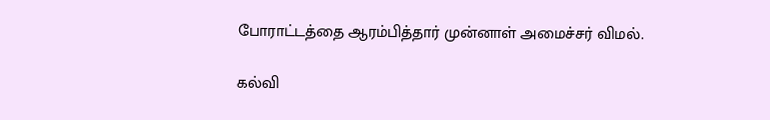போராட்டத்தை ஆரம்பித்தார் முன்னாள் அமைச்சர் விமல்.

கல்வி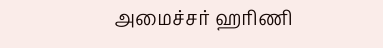அமைச்சர் ஹரிணி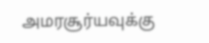அமரசூர்யவுக்கு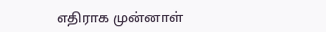எதிராக முன்னாள்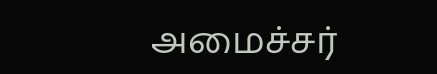அமைச்சர்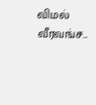விமல் வீரவங்ச...